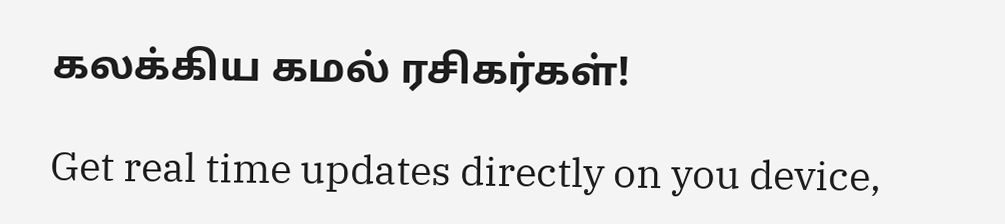கலக்கிய கமல் ரசிகர்கள்!

Get real time updates directly on you device,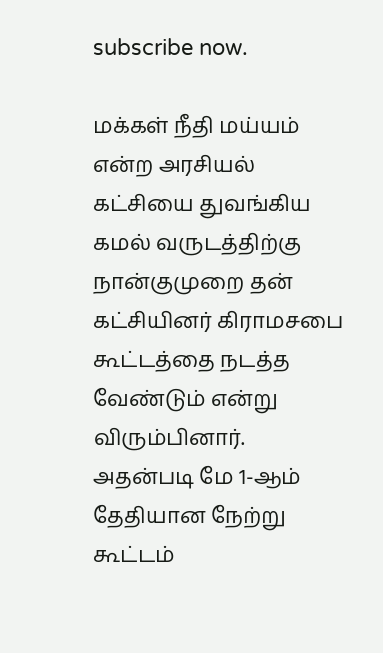subscribe now.

மக்கள் நீதி மய்யம் என்ற அரசியல் கட்சியை துவங்கிய கமல் வருடத்திற்கு நான்குமுறை தன் கட்சியினர் கிராமசபை கூட்டத்தை நடத்த வேண்டும் என்று விரும்பினார். அதன்படி மே 1-ஆம் தேதியான நேற்று கூட்டம்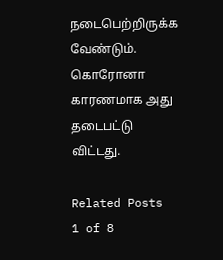நடைபெற்றிருக்க வேண்டும். கொரோனா காரணமாக அது தடைபட்டு விட்டது.

Related Posts
1 of 8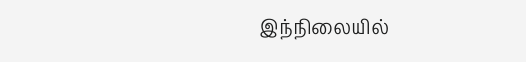இந்நிலையில்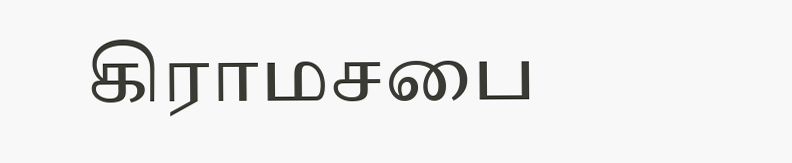கிராமசபை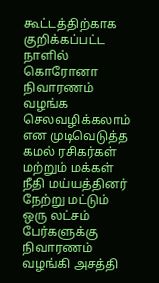கூட்டத்திற்காக குறிக்கப்பட்ட நாளில் கொரோனா நிவாரணம் வழங்க செலவழிக்கலாம் என முடிவெடுத்த கமல் ரசிகர்கள் மற்றும் மக்கள் நீதி மய்யத்தினர் நேற்று மட்டும் ஒரு லட்சம் பேர்களுக்கு நிவாரணம் வழங்கி அசத்தி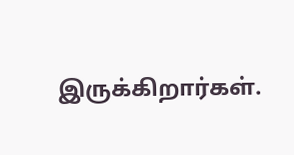இருக்கிறார்கள்.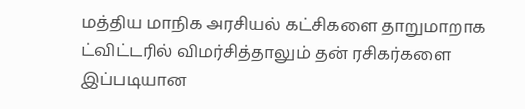மத்திய மாநிக அரசியல் கட்சிகளை தாறுமாறாக ட்விட்டரில் விமர்சித்தாலும் தன் ரசிகர்களை இப்படியான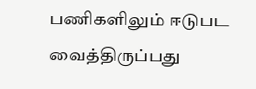பணிகளிலும் ஈடுபட வைத்திருப்பது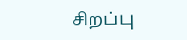சிறப்பு